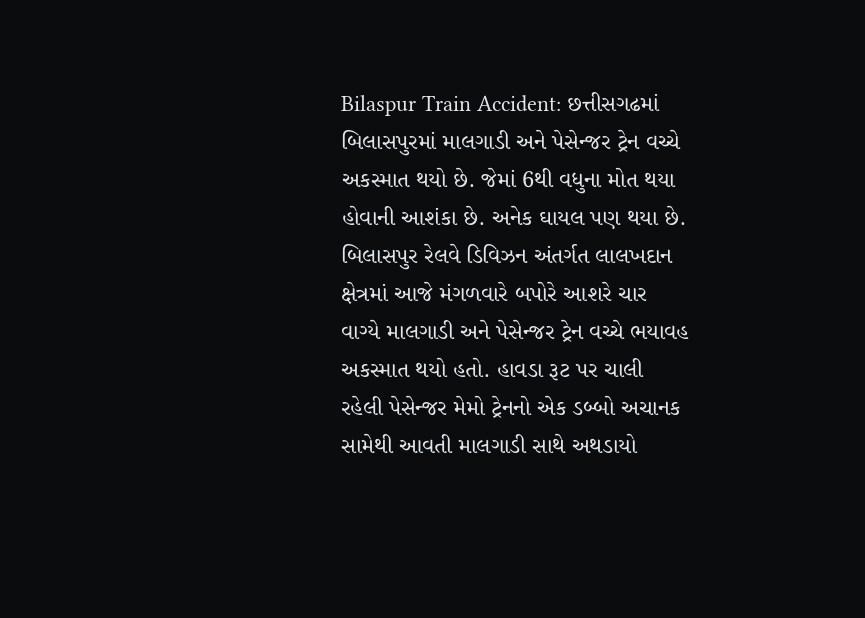Bilaspur Train Accident: છત્તીસગઢમાં બિલાસપુરમાં માલગાડી અને પેસેન્જર ટ્રેન વચ્ચે અકસ્માત થયો છે. જેમાં 6થી વધુના મોત થયા હોવાની આશંકા છે. અનેક ઘાયલ પણ થયા છે. બિલાસપુર રેલવે ડિવિઝન અંતર્ગત લાલખદાન ક્ષેત્રમાં આજે મંગળવારે બપોરે આશરે ચાર વાગ્યે માલગાડી અને પેસેન્જર ટ્રેન વચ્ચે ભયાવહ અકસ્માત થયો હતો. હાવડા રૂટ પર ચાલી રહેલી પેસેન્જર મેમો ટ્રેનનો એક ડબ્બો અચાનક સામેથી આવતી માલગાડી સાથે અથડાયો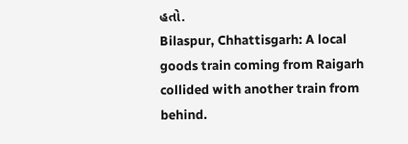હતો.
Bilaspur, Chhattisgarh: A local goods train coming from Raigarh collided with another train from behind.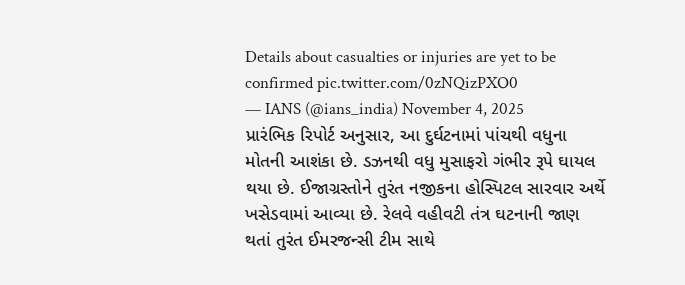Details about casualties or injuries are yet to be confirmed pic.twitter.com/0zNQizPXO0
— IANS (@ians_india) November 4, 2025
પ્રારંભિક રિપોર્ટ અનુસાર, આ દુર્ઘટનામાં પાંચથી વધુના મોતની આશંકા છે. ડઝનથી વધુ મુસાફરો ગંભીર રૂપે ઘાયલ થયા છે. ઈજાગ્રસ્તોને તુરંત નજીકના હોસ્પિટલ સારવાર અર્થે ખસેડવામાં આવ્યા છે. રેલવે વહીવટી તંત્ર ઘટનાની જાણ થતાં તુરંત ઈમરજન્સી ટીમ સાથે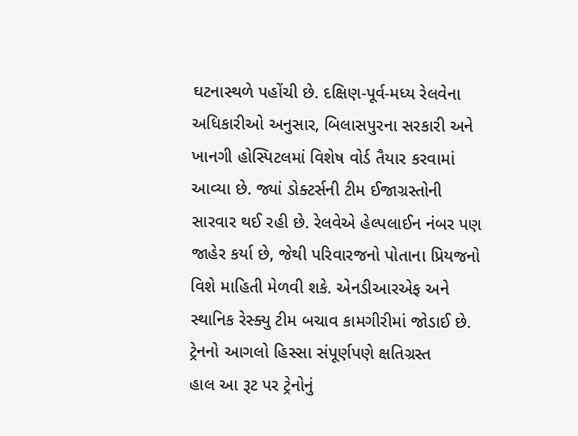ઘટનાસ્થળે પહોંચી છે. દક્ષિણ-પૂર્વ-મધ્ય રેલવેના અધિકારીઓ અનુસાર, બિલાસપુરના સરકારી અને ખાનગી હોસ્પિટલમાં વિશેષ વોર્ડ તૈયાર કરવામાં આવ્યા છે. જ્યાં ડોક્ટર્સની ટીમ ઈજાગ્રસ્તોની સારવાર થઈ રહી છે. રેલવેએ હેલ્પલાઈન નંબર પણ જાહેર કર્યા છે, જેથી પરિવારજનો પોતાના પ્રિયજનો વિશે માહિતી મેળવી શકે. એનડીઆરએફ અને સ્થાનિક રેસ્ક્યુ ટીમ બચાવ કામગીરીમાં જોડાઈ છે.
ટ્રેનનો આગલો હિસ્સા સંપૂર્ણપણે ક્ષતિગ્રસ્ત
હાલ આ રૂટ પર ટ્રેનોનું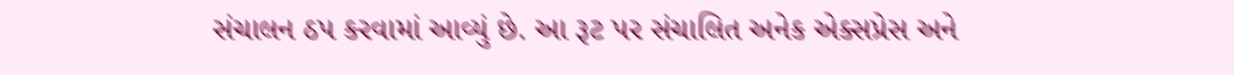સંચાલન ઠપ કરવામાં આવ્યું છે. આ રૂટ પર સંચાલિત અનેક એક્સપ્રેસ અને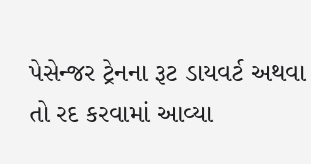પેસેન્જર ટ્રેનના રૂટ ડાયવર્ટ અથવા તો રદ કરવામાં આવ્યા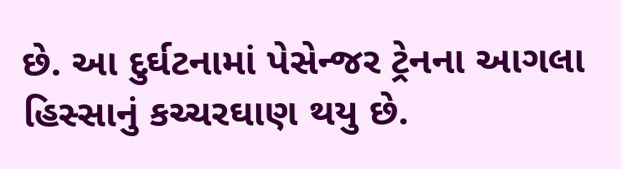છે. આ દુર્ઘટનામાં પેસેન્જર ટ્રેનના આગલા હિસ્સાનું કચ્ચરઘાણ થયુ છે.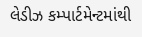લેડીઝ કમ્પાર્ટમેન્ટમાંથી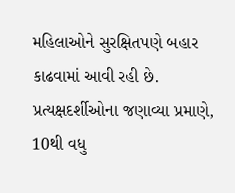મહિલાઓને સુરક્ષિતપણે બહાર કાઢવામાં આવી રહી છે. પ્રત્યક્ષદર્શીઓના જણાવ્યા પ્રમાણે, 10થી વધુ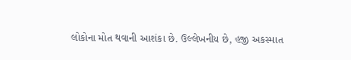લોકોના મોત થવાની આશંકા છે. ઉલ્લેખનીય છે, હજી અકસ્માત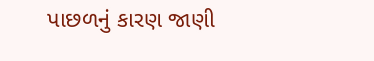પાછળનું કારણ જાણી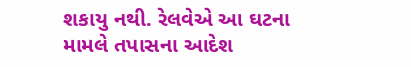શકાયુ નથી. રેલવેએ આ ઘટના મામલે તપાસના આદેશ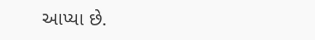આપ્યા છે.